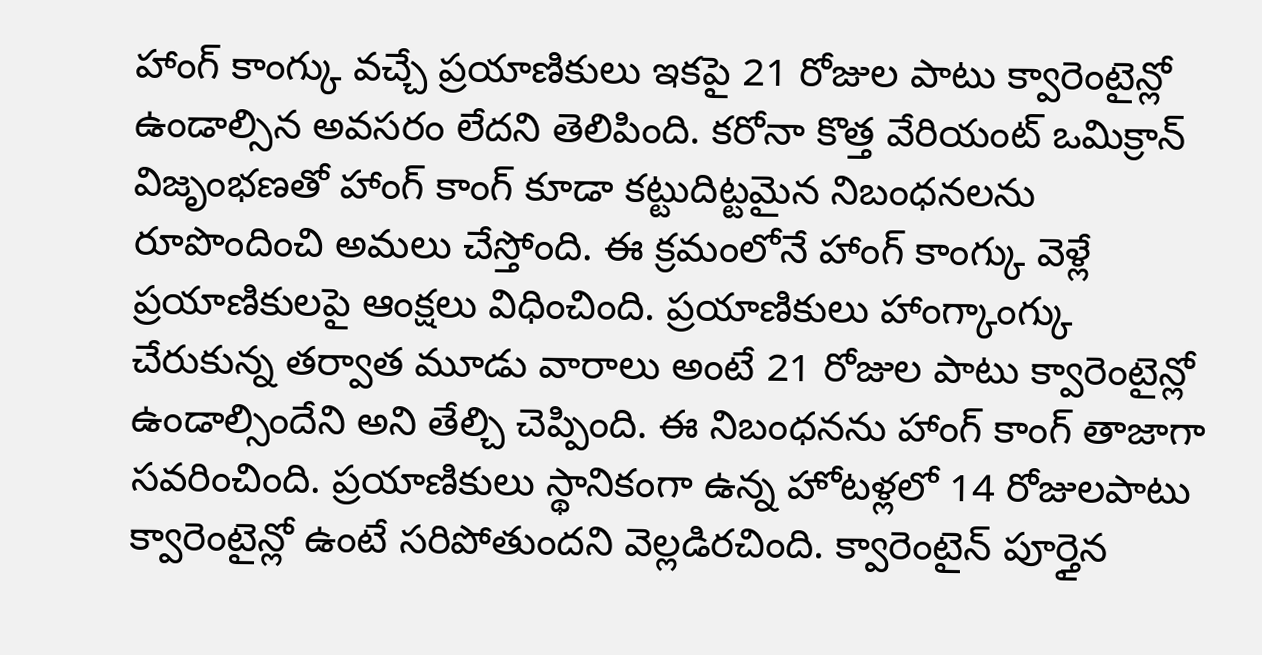హాంగ్ కాంగ్కు వచ్చే ప్రయాణికులు ఇకపై 21 రోజుల పాటు క్వారెంటైన్లో ఉండాల్సిన అవసరం లేదని తెలిపింది. కరోనా కొత్త వేరియంట్ ఒమిక్రాన్ విజృంభణతో హాంగ్ కాంగ్ కూడా కట్టుదిట్టమైన నిబంధనలను రూపొందించి అమలు చేస్తోంది. ఈ క్రమంలోనే హాంగ్ కాంగ్కు వెళ్లే ప్రయాణికులపై ఆంక్షలు విధించింది. ప్రయాణికులు హాంగ్కాంగ్కు చేరుకున్న తర్వాత మూడు వారాలు అంటే 21 రోజుల పాటు క్వారెంటైన్లో ఉండాల్సిందేని అని తేల్చి చెప్పింది. ఈ నిబంధనను హాంగ్ కాంగ్ తాజాగా సవరించింది. ప్రయాణికులు స్థానికంగా ఉన్న హోటళ్లలో 14 రోజులపాటు క్వారెంటైన్లో ఉంటే సరిపోతుందని వెల్లడిరచింది. క్వారెంటైన్ పూర్తైన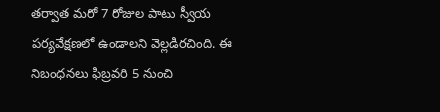తర్వాత మరో 7 రోజుల పాటు స్వీయ పర్యవేక్షణలో ఉండాలని వెల్లడిరచింది. ఈ నిబంధనలు ఫిబ్రవరి 5 నుంచి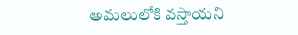అమలులోకి వస్తాయని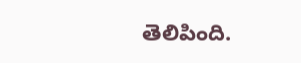తెలిపింది.